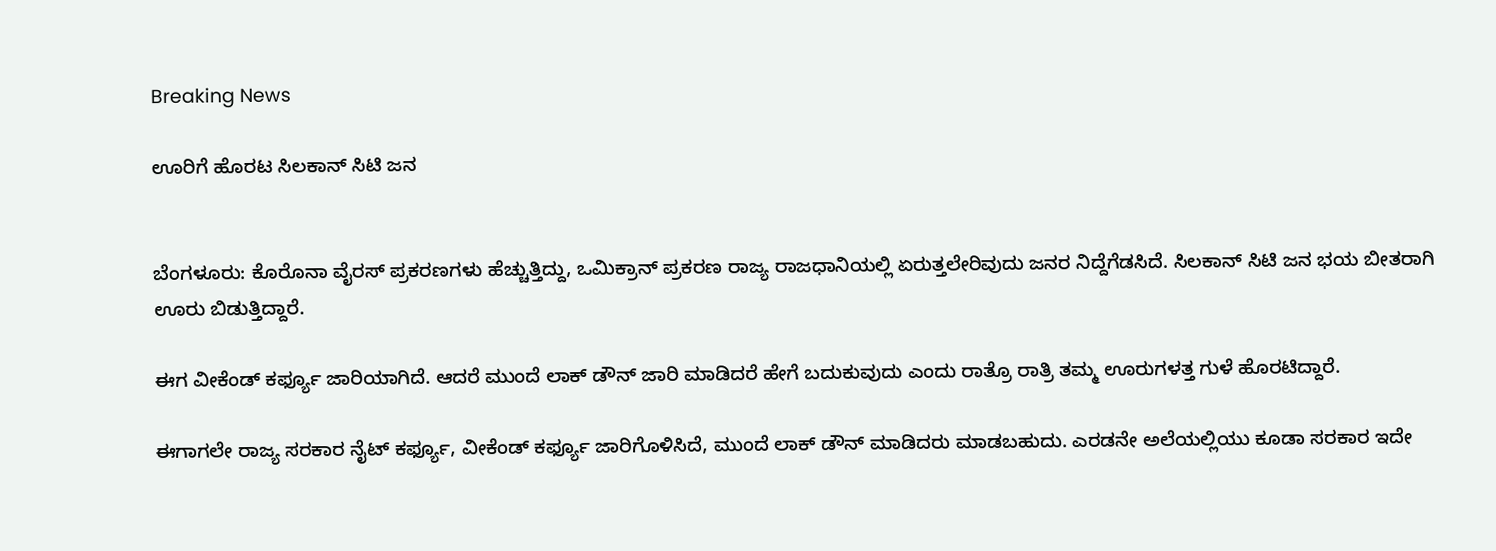Breaking News

ಊರಿಗೆ ಹೊರಟ ಸಿಲಕಾನ್ ಸಿಟಿ ಜನ


ಬೆಂಗಳೂರು: ಕೊರೊನಾ ವೈರಸ್ ಪ್ರಕರಣಗಳು ಹೆಚ್ಚುತ್ತಿದ್ದು, ಒಮಿಕ್ರಾನ್ ಪ್ರಕರಣ ರಾಜ್ಯ ರಾಜಧಾನಿಯಲ್ಲಿ ಏರುತ್ತಲೇರಿವುದು ಜನರ ನಿದ್ದೆಗೆಡಸಿದೆ. ಸಿಲಕಾನ್ ಸಿಟಿ ಜನ ಭಯ ಬೀತರಾಗಿ ಊರು ಬಿಡುತ್ತಿದ್ದಾರೆ.

ಈಗ ವೀಕೆಂಡ್ ಕರ್ಫ್ಯೂ ಜಾರಿಯಾಗಿದೆ. ಆದರೆ ಮುಂದೆ ಲಾಕ್ ಡೌನ್ ಜಾರಿ ಮಾಡಿದರೆ ಹೇಗೆ ಬದುಕುವುದು ಎಂದು ರಾತ್ರೊ ರಾತ್ರಿ ತಮ್ಮ ಊರುಗಳತ್ತ ಗುಳೆ ಹೊರಟಿದ್ದಾರೆ.

ಈಗಾಗಲೇ ರಾಜ್ಯ ಸರಕಾರ ನೈಟ್ ಕರ್ಫ್ಯೂ, ವೀಕೆಂಡ್ ಕರ್ಫ್ಯೂ ಜಾರಿಗೊಳಿಸಿದೆ, ಮುಂದೆ ಲಾಕ್ ಡೌನ್ ಮಾಡಿದರು ಮಾಡಬಹುದು. ಎರಡನೇ ಅಲೆಯಲ್ಲಿಯು ಕೂಡಾ ಸರಕಾರ ಇದೇ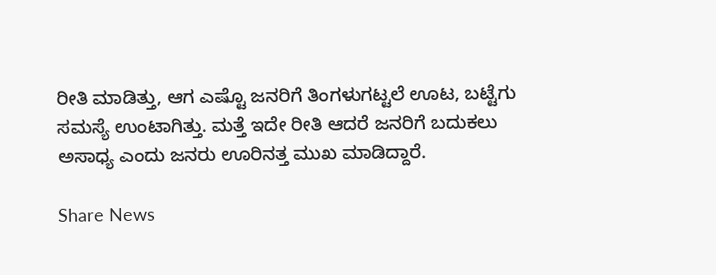ರೀತಿ ಮಾಡಿತ್ತು, ಆಗ ಎಷ್ಟೊ ಜನರಿಗೆ ತಿಂಗಳುಗಟ್ಟಲೆ ಊಟ, ಬಟ್ಟೆಗು ಸಮಸ್ಯೆ ಉಂಟಾಗಿತ್ತು. ಮತ್ತೆ ಇದೇ ರೀತಿ ಆದರೆ ಜನರಿಗೆ ಬದುಕಲು ಅಸಾಧ್ಯ ಎಂದು ಜನರು ಊರಿನತ್ತ ಮುಖ ಮಾಡಿದ್ದಾರೆ.

Share News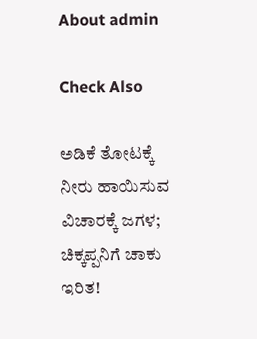About admin

Check Also

ಅಡಿಕೆ ತೋಟಕ್ಕೆ ನೀರು ಹಾಯಿಸುವ ವಿಚಾರಕ್ಕೆ ಜಗಳ; ಚಿಕ್ಕಪ್ಪನಿಗೆ ಚಾಕು ಇರಿತ!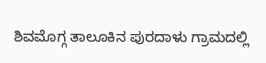ಶಿವಮೊಗ್ಗ ತಾಲೂಕಿನ ಪುರದಾಳು ಗ್ರಾಮದಲ್ಲಿ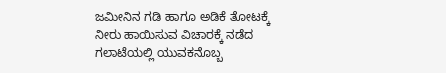ಜಮೀನಿನ ಗಡಿ ಹಾಗೂ ಅಡಿಕೆ ತೋಟಕ್ಕೆ ನೀರು ಹಾಯಿಸುವ ವಿಚಾರಕ್ಕೆ ನಡೆದ ಗಲಾಟೆಯಲ್ಲಿ ಯುವಕನೊಬ್ಬ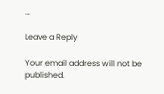…

Leave a Reply

Your email address will not be published.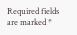Required fields are marked *